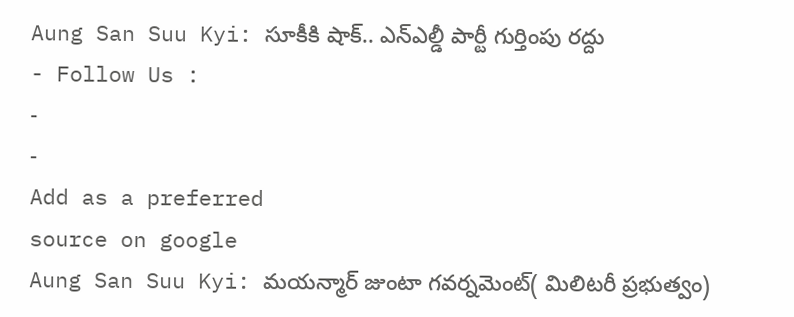Aung San Suu Kyi: సూకీకి షాక్.. ఎన్ఎల్డీ పార్టీ గుర్తింపు రద్దు
- Follow Us :
-
-
Add as a preferred
source on google
Aung San Suu Kyi: మయన్మార్ జుంటా గవర్నమెంట్( మిలిటరీ ప్రభుత్వం)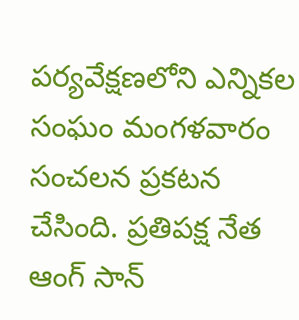పర్యవేక్షణలోని ఎన్నికల సంఘం మంగళవారం సంచలన ప్రకటన చేసింది. ప్రతిపక్ష నేత ఆంగ్ సాన్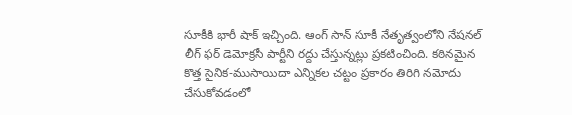సూకీకి భారీ షాక్ ఇచ్చింది. ఆంగ్ సాన్ సూకీ నేతృత్వంలోని నేషనల్ లీగ్ ఫర్ డెమోక్రసీ పార్టీని రద్దు చేస్తున్నట్లు ప్రకటించింది. కఠినమైన కొత్త సైనిక-ముసాయిదా ఎన్నికల చట్టం ప్రకారం తిరిగి నమోదు చేసుకోవడంలో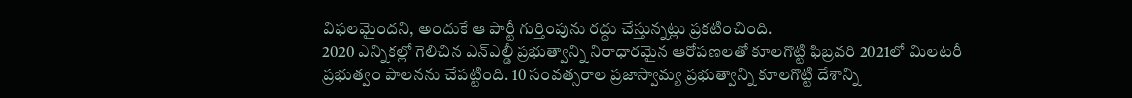విఫలమైందని, అందుకే ఆ పార్టీ గుర్తింపును రద్దు చేస్తున్నట్లు ప్రకటించింది.
2020 ఎన్నికల్లో గెలిచిన ఎన్ఎల్డీ ప్రభుత్వాన్ని నిరాధారమైన ఆరోపణలతో కూలగొట్టి ఫిబ్రవరి 2021లో మిలటరీ ప్రభుత్వం పాలనను చేపట్టింది. 10 సంవత్సరాల ప్రజాస్వామ్య ప్రభుత్వాన్ని కూలగొట్టి దేశాన్ని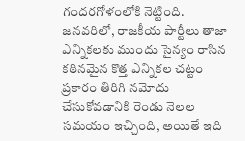గందరగోళంలోకి నెట్టింది. జనవరిలో, రాజకీయ పార్టీలు తాజా ఎన్నికలకు ముందు సైన్యం రాసిన కఠినమైన కొత్త ఎన్నికల చట్టం ప్రకారం తిరిగి నమోదు చేసుకోవడానికి రెండు నెలల సమయం ఇచ్చింది, అయితే ఇది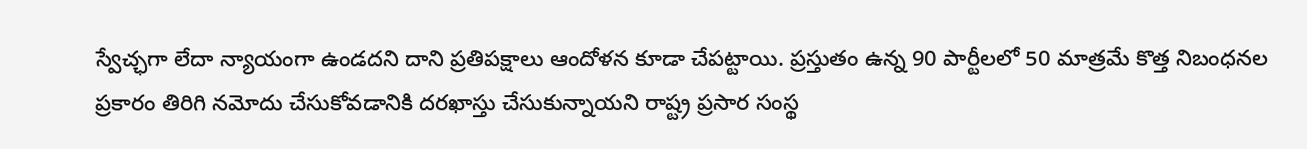స్వేచ్ఛగా లేదా న్యాయంగా ఉండదని దాని ప్రతిపక్షాలు ఆందోళన కూడా చేపట్టాయి. ప్రస్తుతం ఉన్న 90 పార్టీలలో 50 మాత్రమే కొత్త నిబంధనల ప్రకారం తిరిగి నమోదు చేసుకోవడానికి దరఖాస్తు చేసుకున్నాయని రాష్ట్ర ప్రసార సంస్థ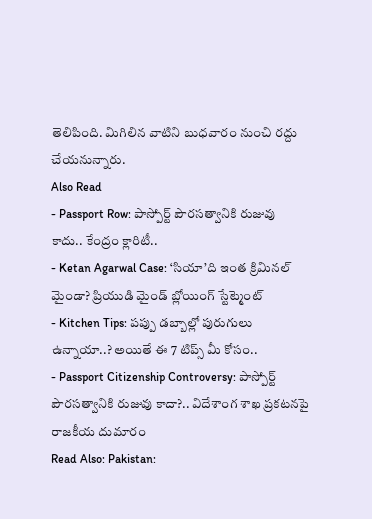తెలిపింది. మిగిలిన వాటిని బుధవారం నుంచి రద్దు చేయనున్నారు.
Also Read
- Passport Row: పాస్పోర్ట్ పౌరసత్వానికి రుజువు కాదు.. కేంద్రం క్లారిటీ..
- Ketan Agarwal Case: ‘సియా’ది ఇంత క్రిమినల్ మైండా? ప్రియుడి మైండ్ బ్లోయింగ్ స్టేట్మెంట్
- Kitchen Tips: పప్పు డబ్బాల్లో పురుగులు ఉన్నాయా..? అయితే ఈ 7 టిప్స్ మీ కోసం..
- Passport Citizenship Controversy: పాస్పోర్ట్ పౌరసత్వానికి రుజువు కాదా?.. విదేశాంగ శాఖ ప్రకటనపై రాజకీయ దుమారం
Read Also: Pakistan: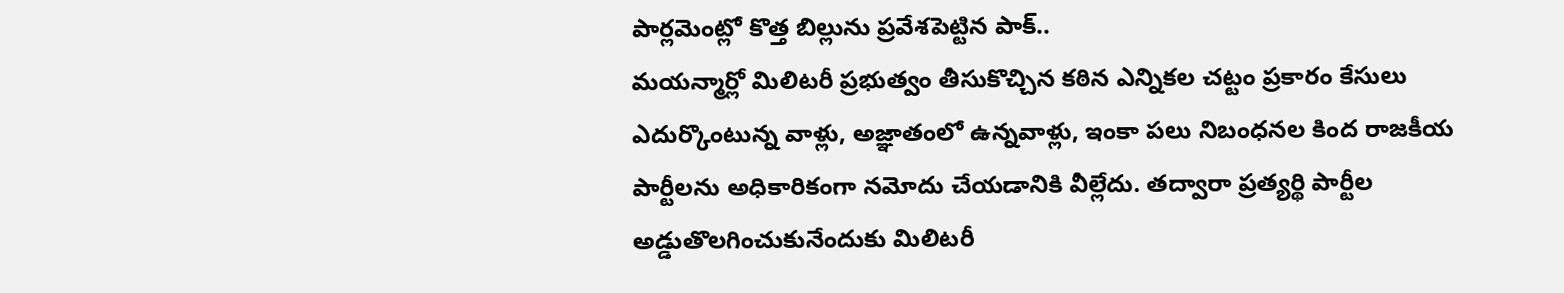పార్లమెంట్లో కొత్త బిల్లును ప్రవేశపెట్టిన పాక్..
మయన్మార్లో మిలిటరీ ప్రభుత్వం తీసుకొచ్చిన కఠిన ఎన్నికల చట్టం ప్రకారం కేసులు ఎదుర్కొంటున్న వాళ్లు, అజ్ఞాతంలో ఉన్నవాళ్లు, ఇంకా పలు నిబంధనల కింద రాజకీయ పార్టీలను అధికారికంగా నమోదు చేయడానికి వీల్లేదు. తద్వారా ప్రత్యర్థి పార్టీల అడ్డుతొలగించుకునేందుకు మిలిటరీ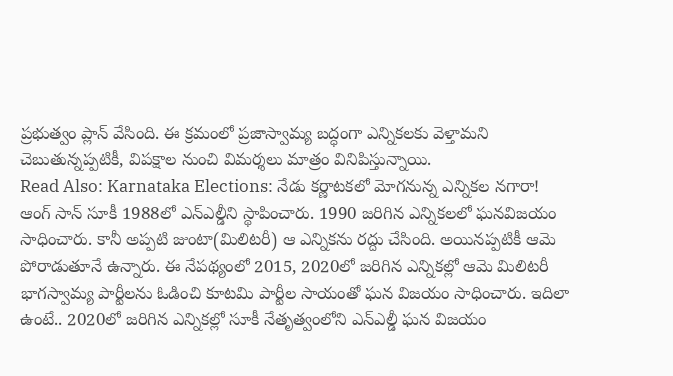ప్రభుత్వం ప్లాన్ వేసింది. ఈ క్రమంలో ప్రజాస్వామ్య బద్ధంగా ఎన్నికలకు వెళ్తామని చెబుతున్నప్పటికీ, విపక్షాల నుంచి విమర్శలు మాత్రం వినిపిస్తున్నాయి.
Read Also: Karnataka Elections: నేడు కర్ణాటకలో మోగనున్న ఎన్నికల నగారా!
ఆంగ్ సాన్ సూకీ 1988లో ఎన్ఎల్డీని స్థాపించారు. 1990 జరిగిన ఎన్నికలలో ఘనవిజయం సాధించారు. కానీ అప్పటి జుంటా(మిలిటరీ) ఆ ఎన్నికను రద్దు చేసింది. అయినప్పటికీ ఆమె పోరాడుతూనే ఉన్నారు. ఈ నేపథ్యంలో 2015, 2020లో జరిగిన ఎన్నికల్లో ఆమె మిలిటరీ భాగస్వామ్య పార్టీలను ఓడించి కూటమి పార్టీల సాయంతో ఘన విజయం సాధించారు. ఇదిలా ఉంటే.. 2020లో జరిగిన ఎన్నికల్లో సూకీ నేతృత్వంలోని ఎన్ఎల్డీ ఘన విజయం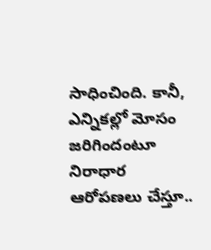సాధించింది. కానీ, ఎన్నికల్లో మోసం జరిగిందంటూ నిరాధార ఆరోపణలు చేస్తూ..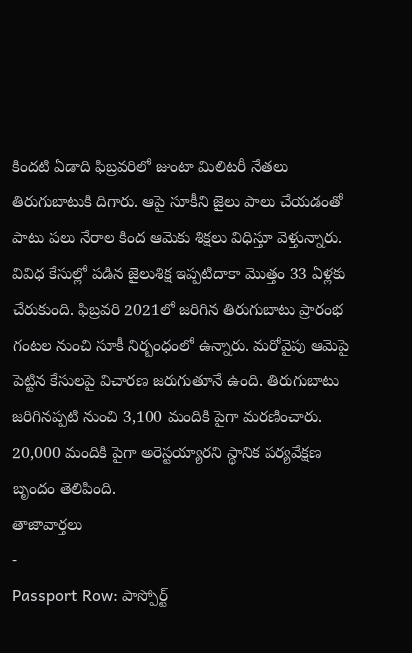కిందటి ఏడాది ఫిబ్రవరిలో జుంటా మిలిటరీ నేతలు తిరుగుబాటుకి దిగారు. ఆపై సూకీని జైలు పాలు చేయడంతో పాటు పలు నేరాల కింద ఆమెకు శిక్షలు విధిస్తూ వెళ్తున్నారు. వివిధ కేసుల్లో పడిన జైలుశిక్ష ఇప్పటిదాకా మొత్తం 33 ఏళ్లకు చేరుకుంది. ఫిబ్రవరి 2021లో జరిగిన తిరుగుబాటు ప్రారంభ గంటల నుంచి సూకీ నిర్బంధంలో ఉన్నారు. మరోవైపు ఆమెపై పెట్టిన కేసులపై విచారణ జరుగుతూనే ఉంది. తిరుగుబాటు జరిగినప్పటి నుంచి 3,100 మందికి పైగా మరణించారు. 20,000 మందికి పైగా అరెస్టయ్యారని స్థానిక పర్యవేక్షణ బృందం తెలిపింది.
తాజావార్తలు
-
Passport Row: పాస్పోర్ట్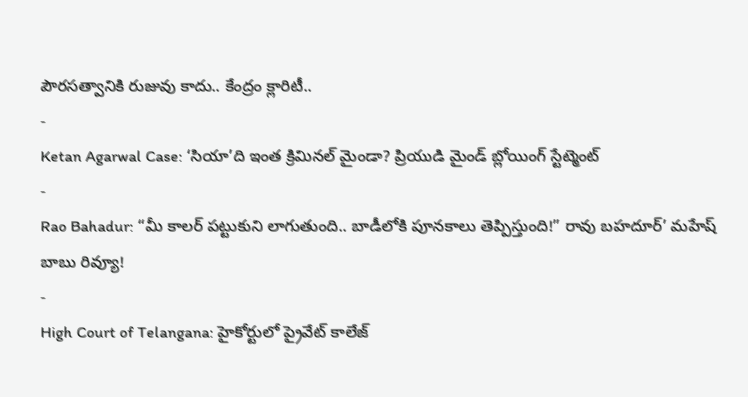పౌరసత్వానికి రుజువు కాదు.. కేంద్రం క్లారిటీ..
-
Ketan Agarwal Case: ‘సియా’ది ఇంత క్రిమినల్ మైండా? ప్రియుడి మైండ్ బ్లోయింగ్ స్టేట్మెంట్
-
Rao Bahadur: “మీ కాలర్ పట్టుకుని లాగుతుంది.. బాడీలోకి పూనకాలు తెప్పిస్తుంది!” రావు బహదూర్’ మహేష్ బాబు రివ్యూ!
-
High Court of Telangana: హైకోర్టులో ప్రైవేట్ కాలేజ్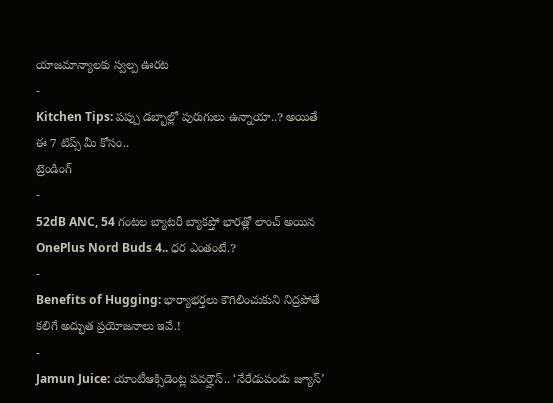యాజమాన్యాలకు స్వల్ప ఊరట
-
Kitchen Tips: పప్పు డబ్బాల్లో పురుగులు ఉన్నాయా..? అయితే ఈ 7 టిప్స్ మీ కోసం..
ట్రెండింగ్
-
52dB ANC, 54 గంటల బ్యాటరీ బ్యాకప్తో భారత్లో లాంచ్ అయిన OnePlus Nord Buds 4.. ధర ఎంతంటే.?
-
Benefits of Hugging: భార్యాభర్తలు కౌగిలించుకుని నిద్రపోతే కలిగే అద్భుత ప్రయోజనాలు ఇవే.!
-
Jamun Juice: యాంటీఆక్సిడెంట్ల పవర్హౌస్.. ‘నేరేడుపండు జ్యూస్’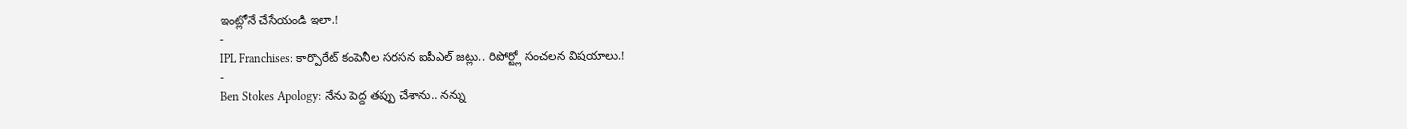ఇంట్లోనే చేసేయండి ఇలా.!
-
IPL Franchises: కార్పొరేట్ కంపెనీల సరసన ఐపీఎల్ జట్లు.. రిపోర్ట్లో సంచలన విషయాలు.!
-
Ben Stokes Apology: నేను పెద్ద తప్పు చేశాను.. నన్ను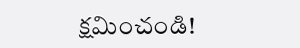క్షమించండి!